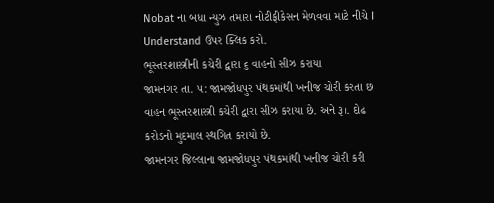Nobat ના બધા ન્યુઝ તમારા નોટીફીકેસન મેળવવા માટે નીચે I Understand ઉપર ક્લિક કરો.
ભૂસ્તરશાસ્ત્રીની કચેરી દ્વારા ૬ વાહનો સીઝ કરાયા
જામનગર તા. ૫: જામજોધપુર પંથકમાંથી ખનીજ ચોરી કરતા છ વાહન ભૂસ્તરશાસ્ત્રી કચેરી દ્વારા સીઝ કરાયા છે. અને રૂ।. દોઢ કરોડનો મુદમાલ સ્થગિત કરાયો છે.
જામનગર જિલ્લાના જામજોધપુર પંથકમાંથી ખનીજ ચોરી કરી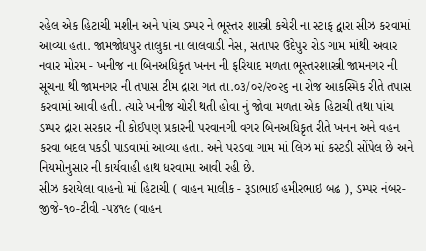રહેલ એક હિટાચી મશીન અને પાંચ ડમ્પર ને ભૂસ્તર શાસ્ત્રી કચેરી ના સ્ટાફ દ્વારા સીઝ કરવામાં આવ્યા હતા. જામજોધપુર તાલુકા ના લાલવાડી નેસ, સતાપર ઉદેપુર રોડ ગામ માંથી અવાર નવાર મોરમ - ખનીજ ના બિનઅધિકૃત ખનન ની ફરિયાદ મળતા ભૂસ્તરશાસ્ત્રી જામનગર ની સૂચના થી જામનગર ની તપાસ ટીમ દ્રારા ગત તા.૦૩/૦૨/૨૦૨૬ ના રોજ આકસ્મિક રીતે તપાસ કરવામાં આવી હતી. ત્યારે ખનીજ ચોરી થતી હોવા નું જોવા મળતા એક હિટાચી તથા પાંચ ડમ્પર દ્રારા સરકાર ની કોઈપણ પ્રકારની પરવાનગી વગર બિનઅધિકૃત રીતે ખનન અને વહન કરવા બદલ પકડી પાડવામાં આવ્યા હતા. અને પરડવા ગામ માં લિઝ માં કસ્ટડી સોંપેલ છે અને નિયમોનુસાર ની કાર્યવાહી હાથ ધરવામા આવી રહી છે.
સીઝ કરાયેલા વાહનો માં હિટાચી ( વાહન માલીક - રૂડાભાઈ હમીરભાઇ બઢ ), ડમ્પર નંબર- જીજે-૧૦-ટીવી -૫૪૧૯ (વાહન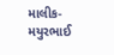માલીક- મયુરભાઈ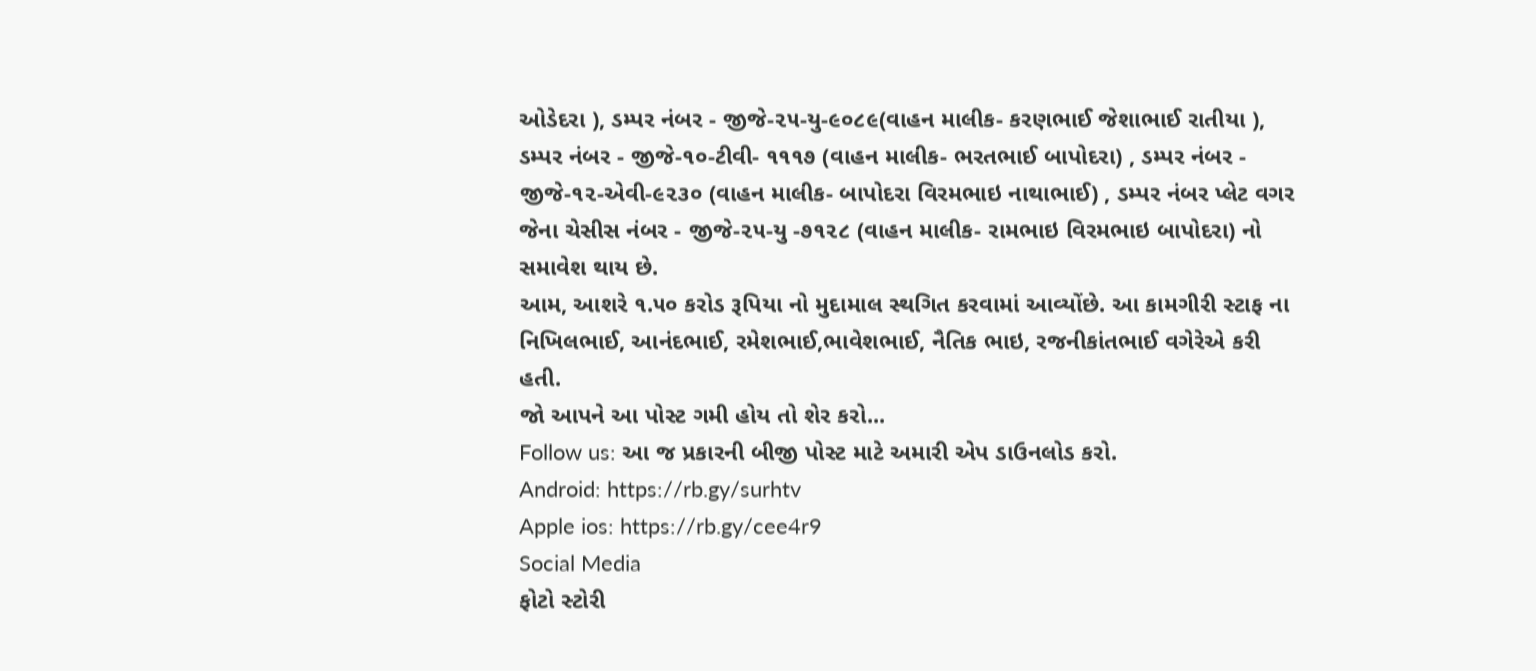ઓડેદરા ), ડમ્પર નંબર - જીજે-૨૫-યુ-૯૦૮૯(વાહન માલીક- કરણભાઈ જેશાભાઈ રાતીયા ), ડમ્પર નંબર - જીજે-૧૦-ટીવી- ૧૧૧૭ (વાહન માલીક- ભરતભાઈ બાપોદરા) , ડમ્પર નંબર - જીજે-૧૨-એવી-૯૨૩૦ (વાહન માલીક- બાપોદરા વિરમભાઇ નાથાભાઈ) , ડમ્પર નંબર પ્લેટ વગર જેના ચેસીસ નંબર - જીજે-૨૫-યુ -૭૧૨૮ (વાહન માલીક- રામભાઇ વિરમભાઇ બાપોદરા) નો સમાવેશ થાય છે.
આમ, આશરે ૧.૫૦ કરોડ રૂપિયા નો મુદામાલ સ્થગિત કરવામાં આવ્યોંછે. આ કામગીરી સ્ટાફ ના નિખિલભાઈ, આનંદભાઈ, રમેશભાઈ,ભાવેશભાઈ, નૈતિક ભાઇ, રજનીકાંતભાઈ વગેરેએ કરી હતી.
જો આપને આ પોસ્ટ ગમી હોય તો શેર કરો...
Follow us: આ જ પ્રકારની બીજી પોસ્ટ માટે અમારી એપ ડાઉનલોડ કરો.
Android: https://rb.gy/surhtv
Apple ios: https://rb.gy/cee4r9
Social Media
ફોટો સ્ટોરી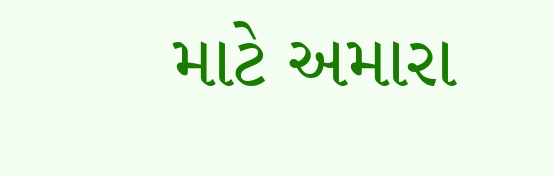માટે અમારા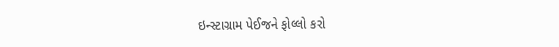ઇન્સ્ટાગ્રામ પેઈજને ફોલ્લો કરો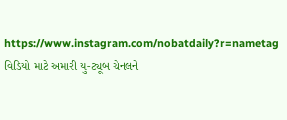https://www.instagram.com/nobatdaily?r=nametag
વિડિયો માટે અમારી યુ-ટ્યૂબ ચેનલને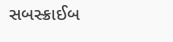સબસ્ક્રાઈબ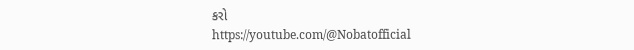કરો
https://youtube.com/@Nobatofficial